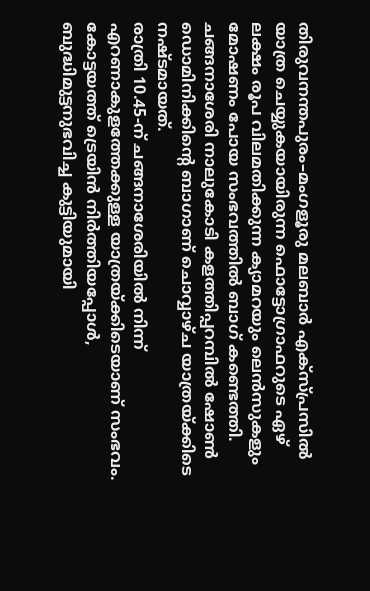തിരുവനന്തപുരം–മംഗളൂരു മലബാർ എക്സ്പ്രസിൽ യാത്ര ചെയ്യുകയായിരുന്ന ഫൊട്ടോഗ്രാഫറുടെ ഏഴ് ലക്ഷം രൂപ വിലമതിക്കുന്ന ക്യാമറയും ലെൻസുകളും മോഷണം പോയ സംഭവത്തിൽ ബാഗ് കണ്ടെത്തി. ചങ്ങനാശേരി നാലുകോടി കളത്തിപ്പറമ്പിൽ ഷോൺ ഡൊമിനിക്കിന്റെ ബാഗാണ് ചൊവ്വാഴ്ച യാത്രയ്ക്കിടെ നഷ്ടമായത്.
രാത്രി 10.45-ന് ചങ്ങനാശേരിയിൽ നിന്ന് എറണാകുളത്തേക്കുള്ള യാത്രയ്ക്കിടെയാണ് സംഭവം. കോട്ടയത്ത് ട്രെയിൻ നിർത്തിയപ്പോൾ, ബുദ്ധിമുട്ടനുഭവിച്ച കുട്ടിയുമായി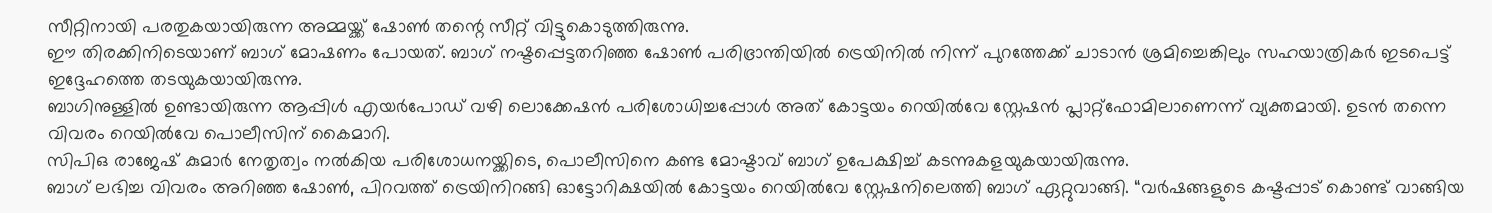സീറ്റിനായി പരതുകയായിരുന്ന അമ്മയ്ക്ക് ഷോൺ തന്റെ സീറ്റ് വിട്ടുകൊടുത്തിരുന്നു.
ഈ തിരക്കിനിടെയാണ് ബാഗ് മോഷണം പോയത്. ബാഗ് നഷ്ടപ്പെട്ടതറിഞ്ഞ ഷോൺ പരിഭ്രാന്തിയിൽ ട്രെയിനിൽ നിന്ന് പുറത്തേക്ക് ചാടാൻ ശ്രമിച്ചെങ്കിലും സഹയാത്രികർ ഇടപെട്ട് ഇദ്ദേഹത്തെ തടയുകയായിരുന്നു.
ബാഗിനുള്ളിൽ ഉണ്ടായിരുന്ന ആപ്പിൾ എയർപോഡ് വഴി ലൊക്കേഷൻ പരിശോധിച്ചപ്പോൾ അത് കോട്ടയം റെയിൽവേ സ്റ്റേഷൻ പ്ലാറ്റ്ഫോമിലാണെന്ന് വ്യക്തമായി. ഉടൻ തന്നെ വിവരം റെയിൽവേ പൊലീസിന് കൈമാറി.
സിപിഒ രാജേഷ് കുമാർ നേതൃത്വം നൽകിയ പരിശോധനയ്ക്കിടെ, പൊലീസിനെ കണ്ട മോഷ്ടാവ് ബാഗ് ഉപേക്ഷിച്ച് കടന്നുകളയുകയായിരുന്നു.
ബാഗ് ലഭിച്ച വിവരം അറിഞ്ഞ ഷോൺ, പിറവത്ത് ട്രെയിനിറങ്ങി ഓട്ടോറിക്ഷയിൽ കോട്ടയം റെയിൽവേ സ്റ്റേഷനിലെത്തി ബാഗ് ഏറ്റുവാങ്ങി. “വർഷങ്ങളുടെ കഷ്ടപ്പാട് കൊണ്ട് വാങ്ങിയ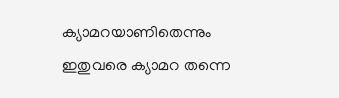ക്യാമറയാണിതെന്നും ഇതുവരെ ക്യാമറ തന്നെ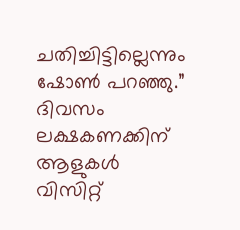ചതിച്ചിട്ടില്ലെന്നും ഷോൺ പറഞ്ഞു.”
ദിവസം ലക്ഷകണക്കിന് ആളുകൾ വിസിറ്റ്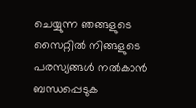ചെയ്യുന്ന ഞങ്ങളുടെ സൈറ്റിൽ നിങ്ങളുടെ പരസ്യങ്ങൾ നൽകാൻ ബന്ധപ്പെടുക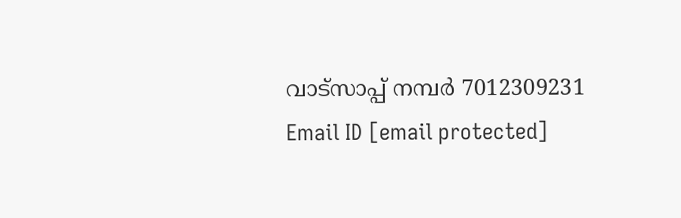വാട്സാപ്പ് നമ്പർ 7012309231 Email ID [email protected]